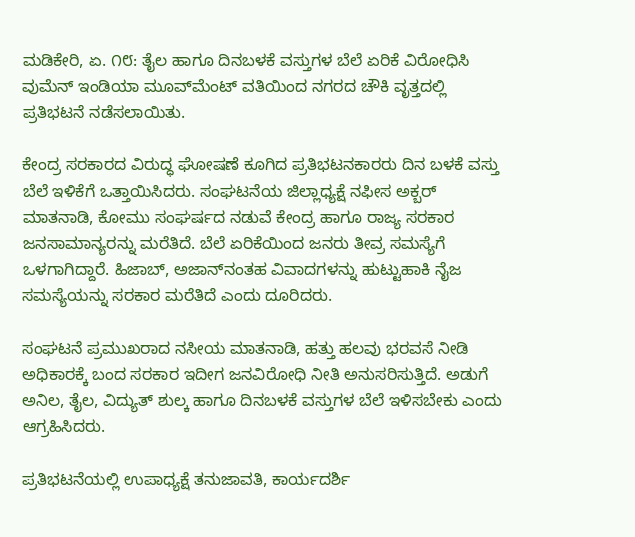ಮಡಿಕೇರಿ, ಏ. ೧೮: ತೈಲ ಹಾಗೂ ದಿನಬಳಕೆ ವಸ್ತುಗಳ ಬೆಲೆ ಏರಿಕೆ ವಿರೋಧಿಸಿ ವುಮೆನ್ ಇಂಡಿಯಾ ಮೂವ್‌ಮೆಂಟ್ ವತಿಯಿಂದ ನಗರದ ಚೌಕಿ ವೃತ್ತದಲ್ಲಿ ಪ್ರತಿಭಟನೆ ನಡೆಸಲಾಯಿತು.

ಕೇಂದ್ರ ಸರಕಾರದ ವಿರುದ್ಧ ಘೋಷಣೆ ಕೂಗಿದ ಪ್ರತಿಭಟನಕಾರರು ದಿನ ಬಳಕೆ ವಸ್ತು ಬೆಲೆ ಇಳಿಕೆಗೆ ಒತ್ತಾಯಿಸಿದರು. ಸಂಘಟನೆಯ ಜಿಲ್ಲಾಧ್ಯಕ್ಷೆ ನಫೀಸ ಅಕ್ಬರ್ ಮಾತನಾಡಿ, ಕೋಮು ಸಂಘರ್ಷದ ನಡುವೆ ಕೇಂದ್ರ ಹಾಗೂ ರಾಜ್ಯ ಸರಕಾರ ಜನಸಾಮಾನ್ಯರನ್ನು ಮರೆತಿದೆ. ಬೆಲೆ ಏರಿಕೆಯಿಂದ ಜನರು ತೀವ್ರ ಸಮಸ್ಯೆಗೆ ಒಳಗಾಗಿದ್ದಾರೆ. ಹಿಜಾಬ್, ಅಜಾನ್‌ನಂತಹ ವಿವಾದಗಳನ್ನು ಹುಟ್ಟುಹಾಕಿ ನೈಜ ಸಮಸ್ಯೆಯನ್ನು ಸರಕಾರ ಮರೆತಿದೆ ಎಂದು ದೂರಿದರು.

ಸಂಘಟನೆ ಪ್ರಮುಖರಾದ ನಸೀಯ ಮಾತನಾಡಿ, ಹತ್ತು ಹಲವು ಭರವಸೆ ನೀಡಿ ಅಧಿಕಾರಕ್ಕೆ ಬಂದ ಸರಕಾರ ಇದೀಗ ಜನವಿರೋಧಿ ನೀತಿ ಅನುಸರಿಸುತ್ತಿದೆ. ಅಡುಗೆ ಅನಿಲ, ತೈಲ, ವಿದ್ಯುತ್ ಶುಲ್ಕ ಹಾಗೂ ದಿನಬಳಕೆ ವಸ್ತುಗಳ ಬೆಲೆ ಇಳಿಸಬೇಕು ಎಂದು ಆಗ್ರಹಿಸಿದರು.

ಪ್ರತಿಭಟನೆಯಲ್ಲಿ ಉಪಾಧ್ಯಕ್ಷೆ ತನುಜಾವತಿ, ಕಾರ್ಯದರ್ಶಿ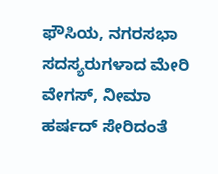ಫೌಸಿಯ, ನಗರಸಭಾ ಸದಸ್ಯರುಗಳಾದ ಮೇರಿ ವೇಗಸ್, ನೀಮಾ ಹರ್ಷದ್ ಸೇರಿದಂತೆ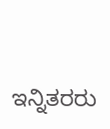ಇನ್ನಿತರರು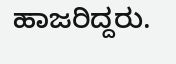ಹಾಜರಿದ್ದರು.